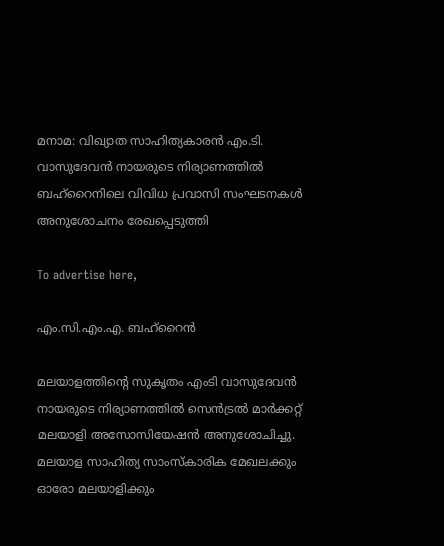മനാമ: വിഖ്യാത സാഹിത്യകാരന്‍ എം.ടി. വാസുദേവന്‍ നായരുടെ നിര്യാണത്തില്‍ ബഹ്‌റൈനിലെ വിവിധ പ്രവാസി സംഘടനകള്‍ അനുശോചനം രേഖപ്പെടുത്തി

To advertise here,

എം.സി.എം.എ. ബഹ്‌റൈന്‍

മലയാളത്തിന്റെ സുകൃതം എംടി വാസുദേവന്‍ നായരുടെ നിര്യാണത്തില്‍ സെന്‍ട്രല്‍ മാര്‍ക്കറ്റ് മലയാളി അസോസിയേഷന്‍ അനുശോചിച്ചു. മലയാള സാഹിത്യ സാംസ്‌കാരിക മേഖലക്കും ഓരോ മലയാളിക്കും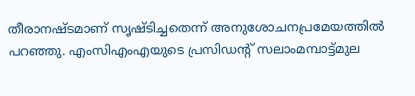തീരാനഷ്ടമാണ് സൃഷ്ടിച്ചതെന്ന് അനുശോചനപ്രമേയത്തില്‍ പറഞ്ഞു. എംസിഎംഎയുടെ പ്രസിഡന്റ് സലാംമമ്പാട്ട്മുല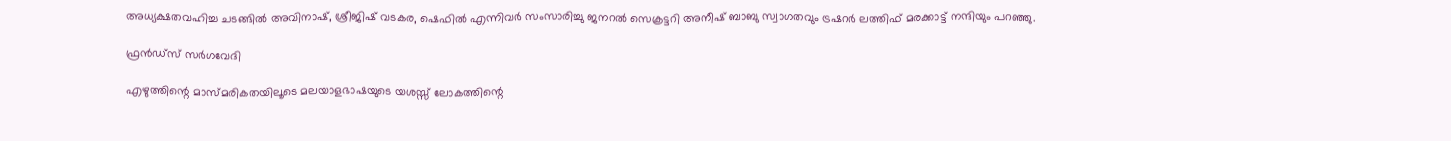അധ്യക്ഷതവഹിച്ച ചടങ്ങില്‍ അവിനാഷ്, ശ്രീജിഷ് വടകര, ഷെഫില്‍ എന്നിവര്‍ സംസാരിച്ചു ജനറല്‍ സെക്രട്ടറി അനീഷ് ബാബു സ്വാഗതവും ട്രഷറര്‍ ലത്തിഫ് മരക്കാട്ട് നന്ദിയും പറഞ്ഞു.

ഫ്രന്‍ഡ്സ് സര്‍ഗവേദി

എഴുത്തിന്റെ മാസ്മരികതയിലൂടെ മലയാളഭാഷയുടെ യശസ്സ് ലോകത്തിന്റെ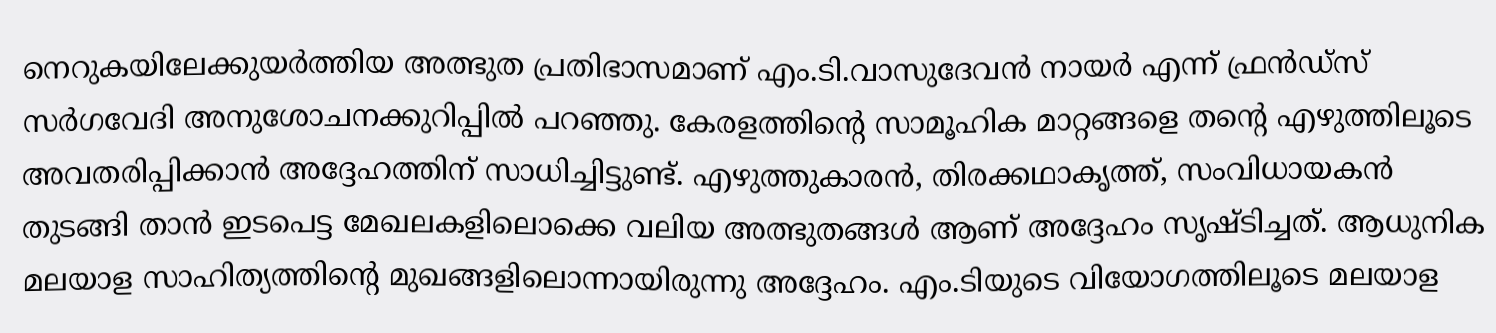നെറുകയിലേക്കുയര്‍ത്തിയ അത്ഭുത പ്രതിഭാസമാണ് എം.ടി.വാസുദേവന്‍ നായര്‍ എന്ന് ഫ്രന്‍ഡ്സ് സര്‍ഗവേദി അനുശോചനക്കുറിപ്പില്‍ പറഞ്ഞു. കേരളത്തിന്റെ സാമൂഹിക മാറ്റങ്ങളെ തന്റെ എഴുത്തിലൂടെ അവതരിപ്പിക്കാന്‍ അദ്ദേഹത്തിന് സാധിച്ചിട്ടുണ്ട്. എഴുത്തുകാരന്‍, തിരക്കഥാകൃത്ത്, സംവിധായകന്‍ തുടങ്ങി താന്‍ ഇടപെട്ട മേഖലകളിലൊക്കെ വലിയ അത്ഭുതങ്ങള്‍ ആണ് അദ്ദേഹം സൃഷ്ടിച്ചത്. ആധുനിക മലയാള സാഹിത്യത്തിന്റെ മുഖങ്ങളിലൊന്നായിരുന്നു അദ്ദേഹം. എം.ടിയുടെ വിയോഗത്തിലൂടെ മലയാള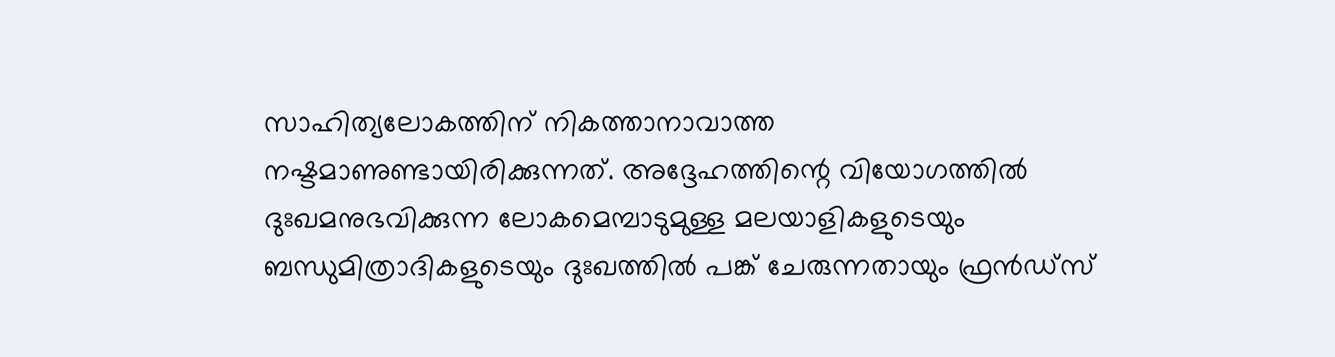സാഹിത്യലോകത്തിന് നികത്താനാവാത്ത നഷ്ടമാണുണ്ടായിരിക്കുന്നത്. അദ്ദേഹത്തിന്റെ വിയോഗത്തില്‍ ദുഃഖമനുഭവിക്കുന്ന ലോകമെമ്പാടുമുള്ള മലയാളികളുടെയും ബന്ധുമിത്രാദികളുടെയും ദുഃഖത്തില്‍ പങ്ക് ചേരുന്നതായും ഫ്രന്‍ഡ്സ്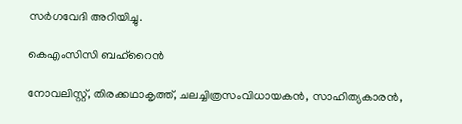സര്‍ഗവേദി അറിയിച്ചു.

കെഎംസിസി ബഹ്‌റൈന്‍

നോവലിസ്റ്റ്, തിരക്കഥാകൃത്ത്, ചലച്ചിത്രസംവിധായകന്‍, സാഹിത്യകാരന്‍,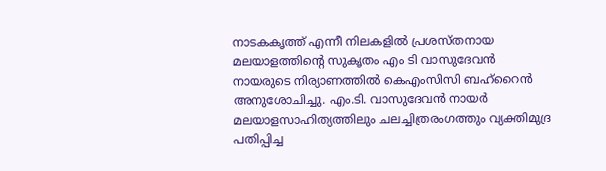നാടകകൃത്ത് എന്നീ നിലകളില്‍ പ്രശസ്തനായ മലയാളത്തിന്റെ സുകൃതം എം ടി വാസുദേവന്‍ നായരുടെ നിര്യാണത്തില്‍ കെഎംസിസി ബഹ്റൈന്‍ അനുശോചിച്ചു. എം.ടി. വാസുദേവന്‍ നായര്‍ മലയാളസാഹിത്യത്തിലും ചലച്ചിത്രരംഗത്തും വ്യക്തിമുദ്ര പതിപ്പിച്ച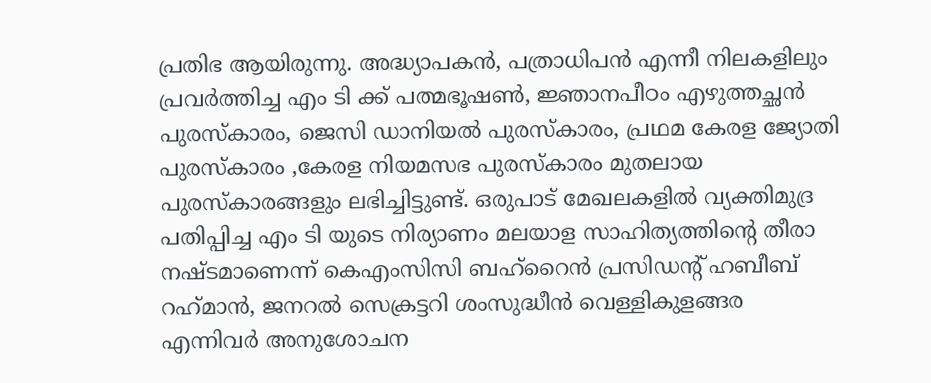പ്രതിഭ ആയിരുന്നു. അദ്ധ്യാപകന്‍, പത്രാധിപന്‍ എന്നീ നിലകളിലും പ്രവര്‍ത്തിച്ച എം ടി ക്ക് പത്മഭൂഷണ്‍, ജ്ഞാനപീഠം എഴുത്തച്ഛന്‍ പുരസ്‌കാരം, ജെസി ഡാനിയല്‍ പുരസ്‌കാരം, പ്രഥമ കേരള ജ്യോതി പുരസ്‌കാരം ,കേരള നിയമസഭ പുരസ്‌കാരം മുതലായ പുരസ്‌കാരങ്ങളും ലഭിച്ചിട്ടുണ്ട്. ഒരുപാട് മേഖലകളില്‍ വ്യക്തിമുദ്ര പതിപ്പിച്ച എം ടി യുടെ നിര്യാണം മലയാള സാഹിത്യത്തിന്റെ തീരാ നഷ്ടമാണെന്ന് കെഎംസിസി ബഹ്റൈന്‍ പ്രസിഡന്റ് ഹബീബ് റഹ്‌മാന്‍, ജനറല്‍ സെക്രട്ടറി ശംസുദ്ധീന്‍ വെള്ളികുളങ്ങര എന്നിവര്‍ അനുശോചന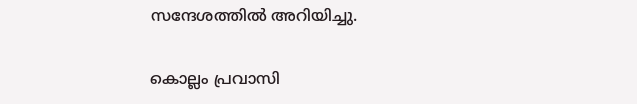സന്ദേശത്തില്‍ അറിയിച്ചു.

കൊല്ലം പ്രവാസി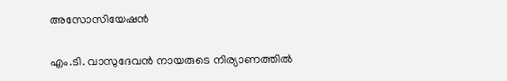അസോസിയേഷന്‍

എം.ടി. വാസുദേവന്‍ നായരുടെ നിര്യാണത്തില്‍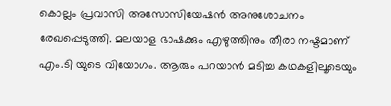കൊല്ലം പ്രവാസി അസോസിയേഷന്‍ അനുശോചനം രേഖപ്പെടുത്തി. മലയാള ഭാഷക്കും എഴുത്തിനും തീരാ നഷ്ടമാണ് എം.ടി യുടെ വിയോഗം. ആരും പറയാന്‍ മടിച്ച കഥകളിലൂടെയും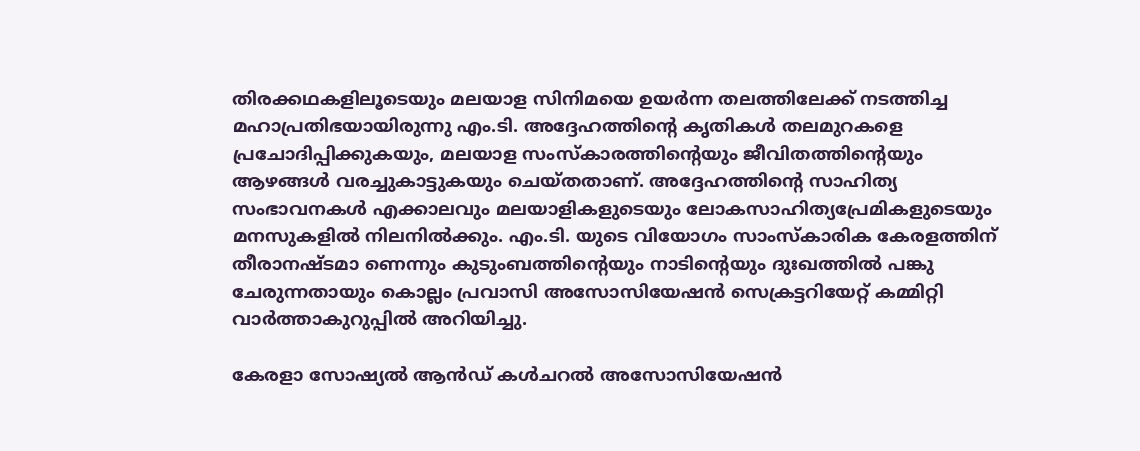തിരക്കഥകളിലൂടെയും മലയാള സിനിമയെ ഉയര്‍ന്ന തലത്തിലേക്ക് നടത്തിച്ച മഹാപ്രതിഭയായിരുന്നു എം.ടി. അദ്ദേഹത്തിന്റെ കൃതികള്‍ തലമുറകളെ പ്രചോദിപ്പിക്കുകയും, മലയാള സംസ്‌കാരത്തിന്റെയും ജീവിതത്തിന്റെയും ആഴങ്ങള്‍ വരച്ചുകാട്ടുകയും ചെയ്തതാണ്. അദ്ദേഹത്തിന്റെ സാഹിത്യ സംഭാവനകള്‍ എക്കാലവും മലയാളികളുടെയും ലോകസാഹിത്യപ്രേമികളുടെയും മനസുകളില്‍ നിലനില്‍ക്കും. എം.ടി. യുടെ വിയോഗം സാംസ്‌കാരിക കേരളത്തിന് തീരാനഷ്ടമാ ണെന്നും കുടുംബത്തിന്റെയും നാടിന്റെയും ദുഃഖത്തില്‍ പങ്കു ചേരുന്നതായും കൊല്ലം പ്രവാസി അസോസിയേഷന്‍ സെക്രട്ടറിയേറ്റ് കമ്മിറ്റി വാര്‍ത്താകുറുപ്പില്‍ അറിയിച്ചു.

കേരളാ സോഷ്യല്‍ ആന്‍ഡ് കള്‍ചറല്‍ അസോസിയേഷന്‍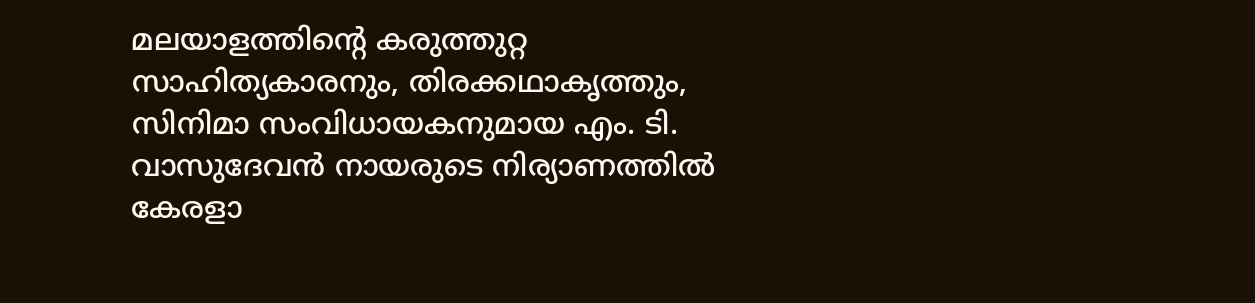മലയാളത്തിന്റെ കരുത്തുറ്റ സാഹിത്യകാരനും, തിരക്കഥാകൃത്തും, സിനിമാ സംവിധായകനുമായ എം. ടി. വാസുദേവന്‍ നായരുടെ നിര്യാണത്തില്‍ കേരളാ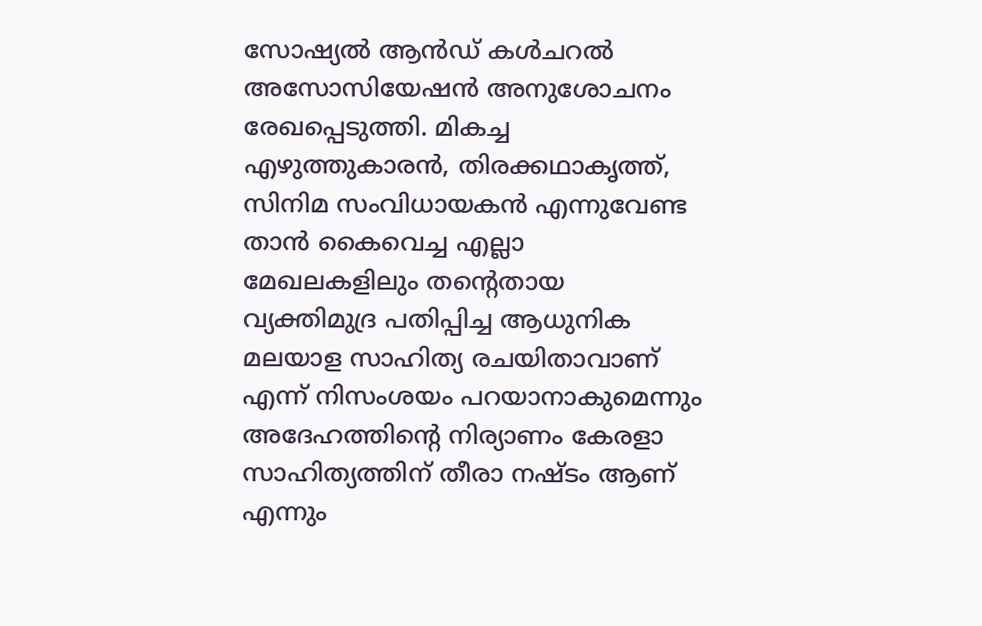സോഷ്യല്‍ ആന്‍ഡ് കള്‍ചറല്‍ അസോസിയേഷന്‍ അനുശോചനം രേഖപ്പെടുത്തി. മികച്ച എഴുത്തുകാരന്‍, തിരക്കഥാകൃത്ത്, സിനിമ സംവിധായകന്‍ എന്നുവേണ്ട താന്‍ കൈവെച്ച എല്ലാ മേഖലകളിലും തന്റെതായ വ്യക്തിമുദ്ര പതിപ്പിച്ച ആധുനിക മലയാള സാഹിത്യ രചയിതാവാണ് എന്ന് നിസംശയം പറയാനാകുമെന്നും അദേഹത്തിന്റെ നിര്യാണം കേരളാ സാഹിത്യത്തിന് തീരാ നഷ്ടം ആണ് എന്നും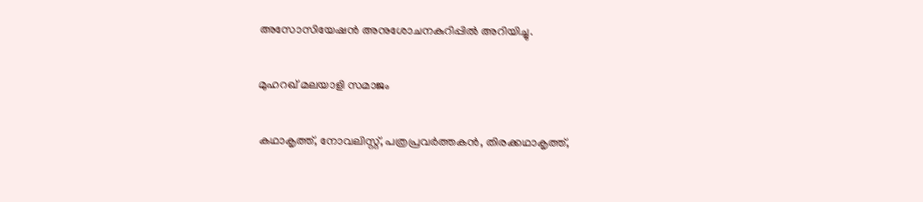അസോസിയേഷന്‍ അനുശോചനകുറിപ്പില്‍ അറിയിച്ചു.

മുഹറഖ് മലയാളി സമാജം

കഥാകൃത്ത്, നോവലിസ്റ്റ്, പത്രപ്രവര്‍ത്തകന്‍, തിരക്കഥാകൃത്ത്,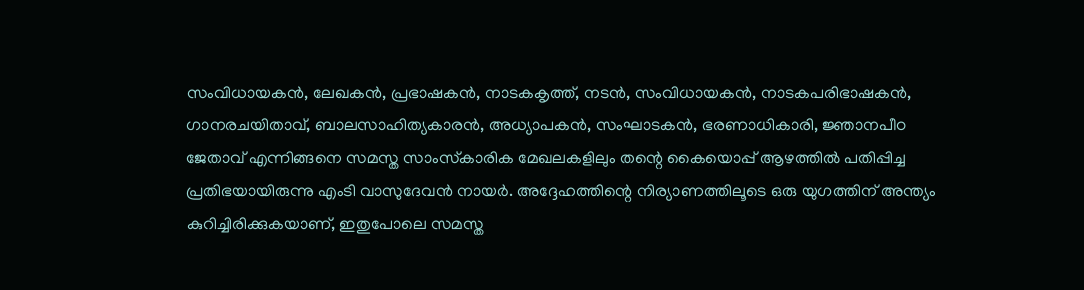സംവിധായകന്‍, ലേഖകന്‍, പ്രഭാഷകന്‍, നാടകകൃത്ത്, നടന്‍, സംവിധായകന്‍, നാടകപരിഭാഷകന്‍, ഗാനരചയിതാവ്, ബാലസാഹിത്യകാരന്‍, അധ്യാപകന്‍, സംഘാടകന്‍, ഭരണാധികാരി, ജ്ഞാനപീഠ ജേതാവ് എന്നിങ്ങനെ സമസ്ത സാംസ്‌കാരിക മേഖലകളിലും തന്റെ കൈയൊപ്പ് ആഴത്തില്‍ പതിപ്പിച്ച പ്രതിഭയായിരുന്നു എംടി വാസുദേവന്‍ നായര്‍. അദ്ദേഹത്തിന്റെ നിര്യാണത്തിലൂടെ ഒരു യുഗത്തിന് അന്ത്യം കുറിച്ചിരിക്കുകയാണ്, ഇതുപോലെ സമസ്ത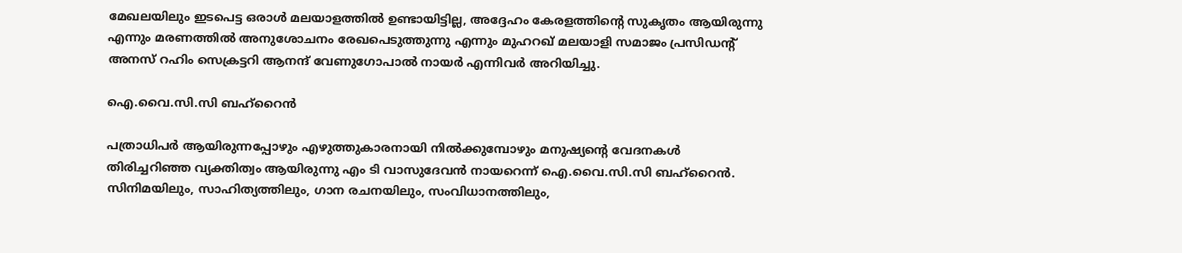മേഖലയിലും ഇടപെട്ട ഒരാള്‍ മലയാളത്തില്‍ ഉണ്ടായിട്ടില്ല, അദ്ദേഹം കേരളത്തിന്റെ സുകൃതം ആയിരുന്നു എന്നും മരണത്തില്‍ അനുശോചനം രേഖപെടുത്തുന്നു എന്നും മുഹറഖ് മലയാളി സമാജം പ്രസിഡന്റ് അനസ് റഹിം സെക്രട്ടറി ആനന്ദ് വേണുഗോപാല്‍ നായര്‍ എന്നിവര്‍ അറിയിച്ചു.

ഐ.വൈ.സി.സി ബഹ്റൈന്‍

പത്രാധിപര്‍ ആയിരുന്നപ്പോഴും എഴുത്തുകാരനായി നില്‍ക്കുമ്പോഴും മനുഷ്യന്റെ വേദനകള്‍ തിരിച്ചറിഞ്ഞ വ്യക്തിത്വം ആയിരുന്നു എം ടി വാസുദേവന്‍ നായറെന്ന് ഐ.വൈ.സി.സി ബഹ്റൈന്‍. സിനിമയിലും, സാഹിത്യത്തിലും, ഗാന രചനയിലും, സംവിധാനത്തിലും,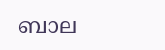ബാല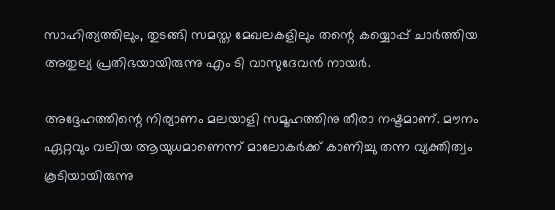സാഹിത്യത്തിലും, തുടങ്ങി സമസ്ത മേഖലകളിലും തന്റെ കയ്യൊപ്പ് ചാര്‍ത്തിയ അതുല്യ പ്രതിഭയായിരുന്നു എം ടി വാസുദേവന്‍ നായര്‍.

അദ്ദേഹത്തിന്റെ നിര്യാണം മലയാളി സമൂഹത്തിനു തീരാ നഷ്ടമാണ്. മൗനം ഏറ്റവും വലിയ ആയുധമാണെന്ന് മാലോകര്‍ക്ക് കാണിച്ചു തന്ന വ്യക്തിത്വം കൂടിയായിരുന്നു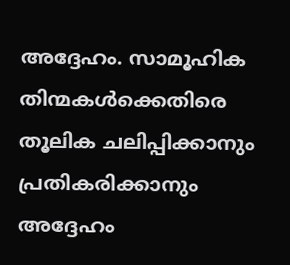അദ്ദേഹം. സാമൂഹിക തിന്മകള്‍ക്കെതിരെ തൂലിക ചലിപ്പിക്കാനും പ്രതികരിക്കാനും അദ്ദേഹം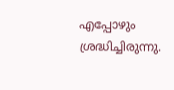എപ്പോഴും ശ്രദ്ധിച്ചിരുന്നു.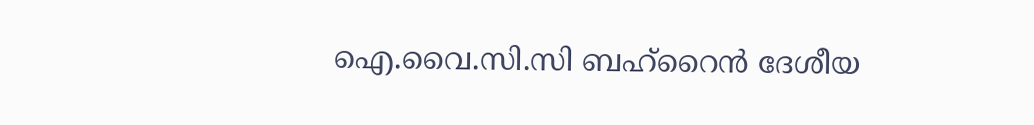ഐ.വൈ.സി.സി ബഹ്റൈന്‍ ദേശീയ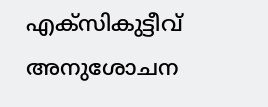എക്‌സികുട്ടീവ് അനുശോചന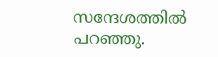സന്ദേശത്തില്‍ പറഞ്ഞു.